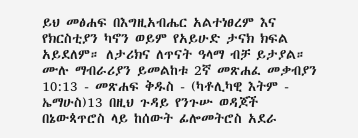ይህ መፅሐፍ በእግዚአብሔር አልተነፀረም እና የክርስቲያን ካኖን ወይም የአይሁድ ታናክ ክፍል አይደለም። ለታሪክና ለጥናት ዓላማ ብቻ ይታያል። ሙሉ ማብራሪያን ይመልከቱ 2ኛ መጽሐፈ መቃብያን 10:13 - መጽሐፍ ቅዱስ - (ካቶሊካዊ እትም - ኤማሁስ)13 በዚህ ጉዳይ የንጉሡ ወዳጆች በኔውጳጥሮስ ላይ ከሰውት ፊሎመትሮስ አደራ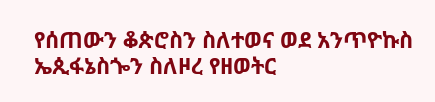የሰጠውን ቆጵሮስን ስለተወና ወደ አንጥዮኩስ ኤጲፋኔስጐን ስለዞረ የዘወትር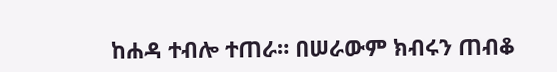ከሐዳ ተብሎ ተጠራ። በሠራውም ክብሩን ጠብቆ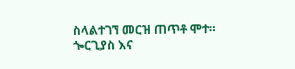ስላልተገኘ መርዝ ጠጥቶ ሞተ። ጐርጊያስ እና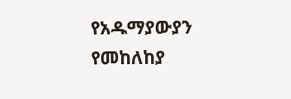የአዱማያውያን የመከለከያ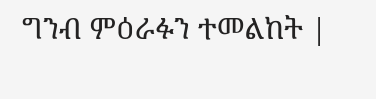ግንብ ምዕራፉን ተመልከት |